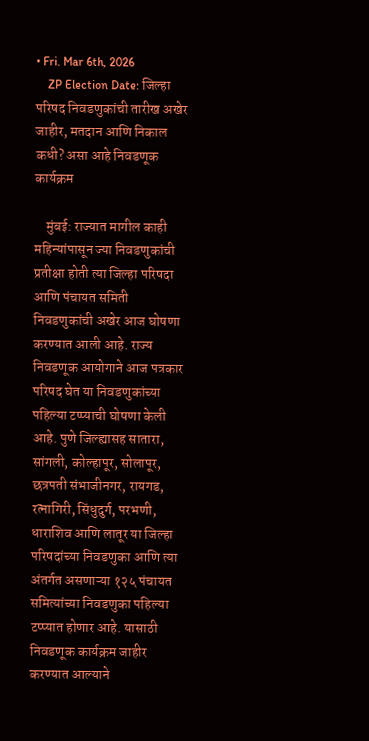• Fri. Mar 6th, 2026
    ZP Election Date: जिल्हा परिषद निवडणुकांची तारीख अखेर जाहीर, मतदान आणि निकाल कधी? असा आहे निवडणूक कार्यक्रम

    मुंबई: राज्यात मागील काही महिन्यांपासून ज्या निवडणुकांची प्रतीक्षा होती त्या जिल्हा परिषदा आणि पंचायत समिती निवडणुकांची अखेर आज घोषणा करण्यात आली आहे. राज्य निवडणूक आयोगाने आज पत्रकार परिषद घेत या निवडणुकांच्या पहिल्या टप्प्याची घोषणा केली आहे. पुणे जिल्ह्यासह सातारा, सांगली, कोल्हापूर, सोलापूर, छत्रपती संभाजीनगर, रायगड, रत्नागिरी, सिंधुदुर्ग, परभणी, धाराशिव आणि लातूर या जिल्हा परिषदांच्या निवडणुका आणि त्या अंतर्गत असणाऱ्या १२५ पंचायत समित्यांच्या निवडणुका पहिल्या टप्प्यात होणार आहे. यासाठी निवडणूक कार्यक्रम जाहीर करण्यात आल्याने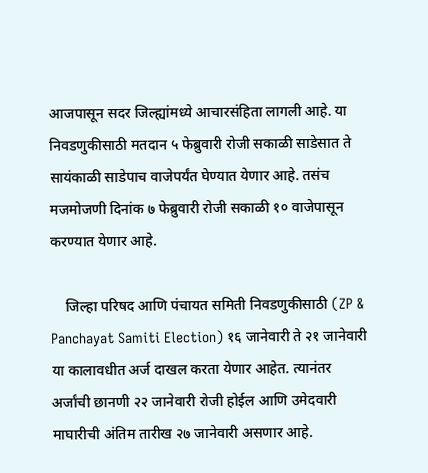आजपासून सदर जिल्ह्यांमध्ये आचारसंहिता लागली आहे. या निवडणुकीसाठी मतदान ५ फेब्रुवारी रोजी सकाळी साडेसात ते सायंकाळी साडेपाच वाजेपर्यंत घेण्यात येणार आहे. तसंच मजमोजणी दिनांक ७ फेब्रुवारी रोजी सकाळी १० वाजेपासून करण्यात येणार आहे.

    जिल्हा परिषद आणि पंचायत समिती निवडणुकीसाठी (ZP & Panchayat Samiti Election) १६ जानेवारी ते २१ जानेवारी या कालावधीत अर्ज दाखल करता येणार आहेत. त्यानंतर अर्जांची छानणी २२ जानेवारी रोजी होईल आणि उमेदवारी माघारीची अंतिम तारीख २७ जानेवारी असणार आहे.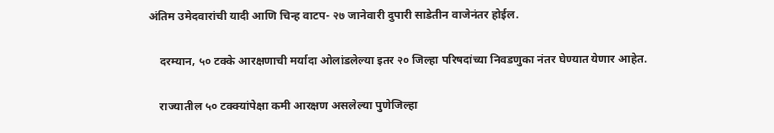अंतिम उमेदवारांची यादी आणि चिन्ह वाटप- २७ जानेवारी दुपारी साडेतीन वाजेनंतर होईल.

    दरम्यान, ५० टक्के आरक्षणाची मर्यादा ओलांडलेल्या इतर २० जिल्हा परिषदांच्या निवडणुका नंतर घेण्यात येणार आहेत.

    राज्यातील ५० टक्क्यांपेक्षा कमी आरक्षण असलेल्या पुणेजिल्हा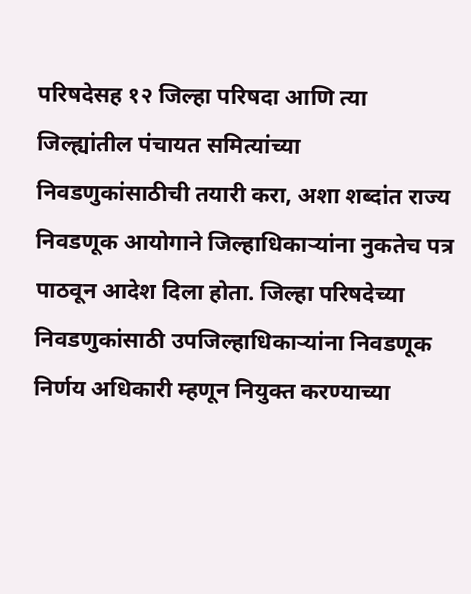परिषदेसह १२ जिल्हा परिषदा आणि त्या जिल्ह्यांतील पंचायत समित्यांच्या निवडणुकांसाठीची तयारी करा, अशा शब्दांत राज्य निवडणूक आयोगाने जिल्हाधिकाऱ्यांना नुकतेच पत्र पाठवून आदेश दिला होता. जिल्हा परिषदेच्या निवडणुकांसाठी उपजिल्हाधिकाऱ्यांना निवडणूक निर्णय अधिकारी म्हणून नियुक्त करण्याच्या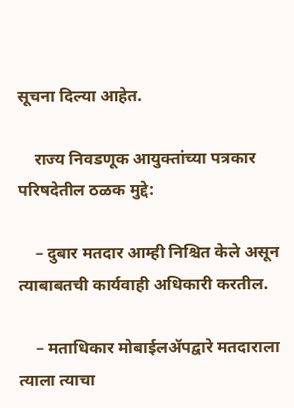सूचना दिल्या आहेत.

    राज्य निवडणूक आयुक्तांच्या पत्रकार परिषदेतील ठळक मुद्दे:

    – दुबार मतदार आम्ही निश्चित केले असून त्याबाबतची कार्यवाही अधिकारी करतील.

    – मताधिकार मोबाईलॲपद्वारे मतदाराला त्याला त्याचा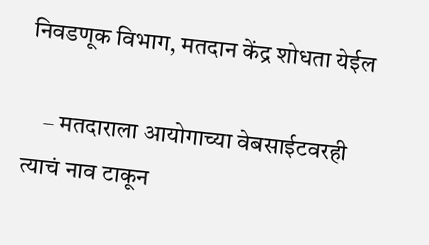निवडणूक विभाग, मतदान केंद्र शोधता येईल

    – मतदाराला आयोगाच्या वेबसाईटवरही त्याचं नाव टाकून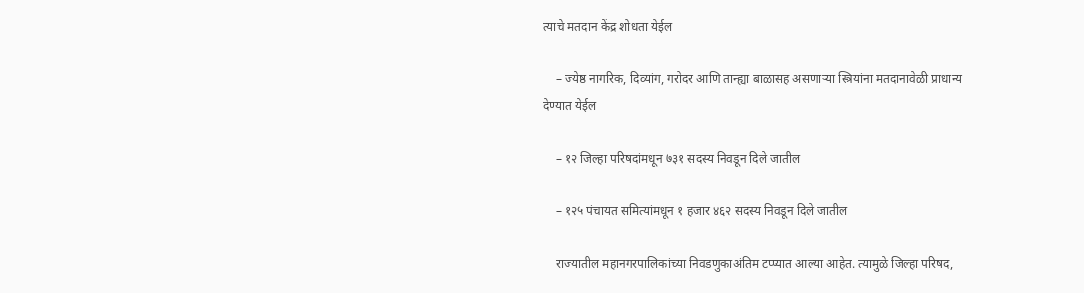त्याचे मतदान केंद्र शोधता येईल

    – ज्येष्ठ नागरिक, दिव्यांग, गरोदर आणि तान्ह्या बाळासह असणाऱ्या स्त्रियांना मतदानावेळी प्राधान्य देण्यात येईल

    – १२ जिल्हा परिषदांमधून ७३१ सदस्य निवडून दिले जातील

    – १२५ पंचायत समित्यांमधून १ हजार ४६२ सदस्य निवडून दिले जातील

    राज्यातील महानगरपालिकांच्या निवडणुकाअंतिम टप्प्यात आल्या आहेत. त्यामुळे जिल्हा परिषद,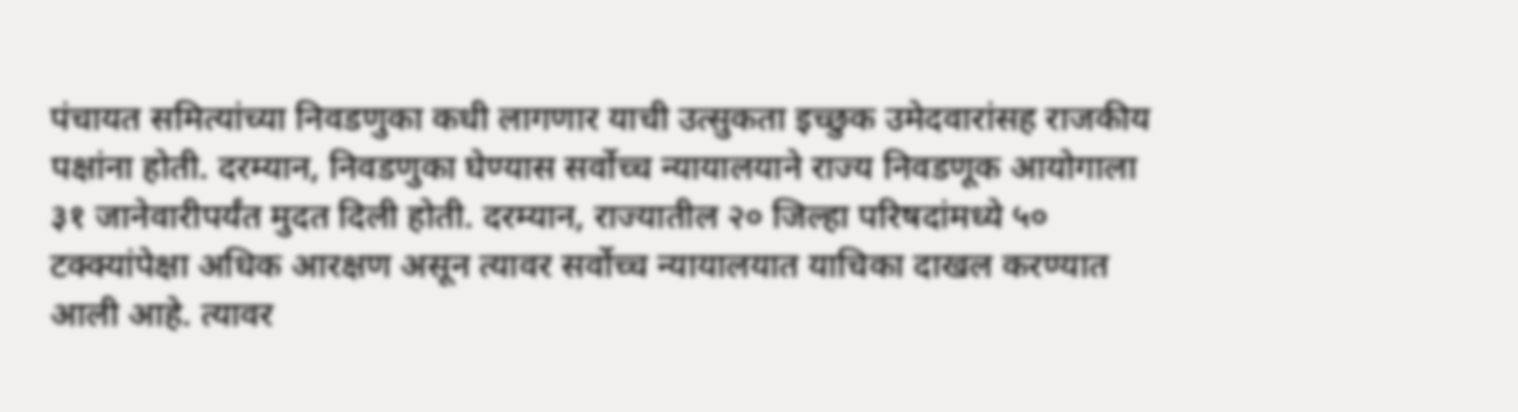पंचायत समित्यांच्या निवडणुका कधी लागणार याची उत्सुकता इच्छुक उमेदवारांसह राजकीय पक्षांना होती. दरम्यान, निवडणुका घेण्यास सर्वोच्च न्यायालयाने राज्य निवडणूक आयोगाला ३१ जानेवारीपर्यंत मुदत दिली होती. दरम्यान, राज्यातील २० जिल्हा परिषदांमध्ये ५० टक्क्यांपेक्षा अधिक आरक्षण असून त्यावर सर्वोच्च न्यायालयात याचिका दाखल करण्यात आली आहे. त्यावर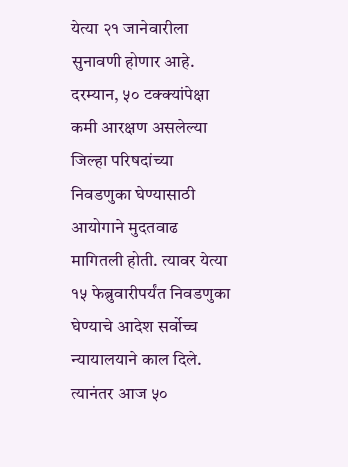येत्या २१ जानेवारीला सुनावणी होणार आहे. दरम्यान, ५० टक्क्यांपेक्षा कमी आरक्षण असलेल्या जिल्हा परिषदांच्या निवडणुका घेण्यासाठी आयोगाने मुदतवाढ मागितली होती. त्यावर येत्या १५ फेब्रुवारीपर्यंत निवडणुका घेण्याचे आदेश सर्वोच्च न्यायालयाने काल दिले. त्यानंतर आज ५०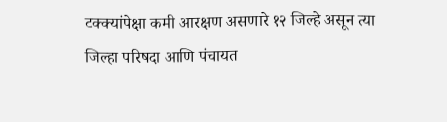टक्क्यांपेक्षा कमी आरक्षण असणारे १२ जिल्हे असून त्या जिल्हा परिषदा आणि पंचायत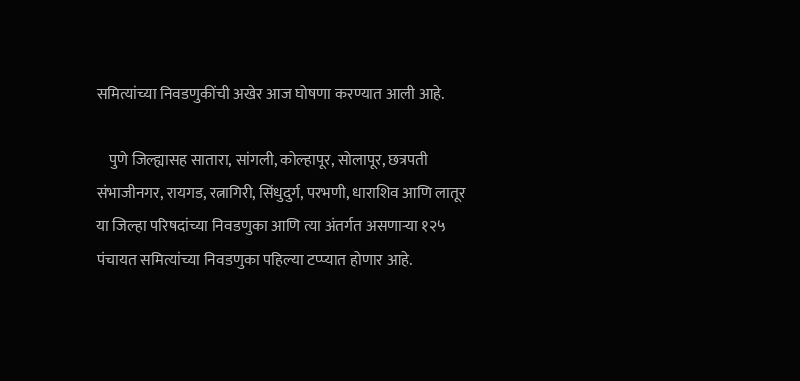समित्यांच्या निवडणुकींची अखेर आज घोषणा करण्यात आली आहे.

    पुणे जिल्ह्यासह सातारा, सांगली, कोल्हापूर, सोलापूर, छत्रपती संभाजीनगर, रायगड, रत्नागिरी, सिंधुदुर्ग, परभणी, धाराशिव आणि लातूर या जिल्हा परिषदांच्या निवडणुका आणि त्या अंतर्गत असणाऱ्या १२५ पंचायत समित्यांच्या निवडणुका पहिल्या टप्प्यात होणार आहे.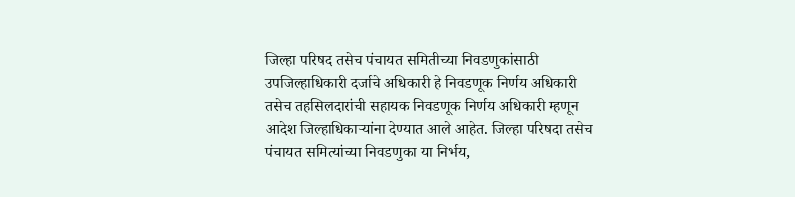जिल्हा परिषद तसेच पंचायत समितीच्या निवडणुकांसाठी उपजिल्हाधिकारी दर्जाचे अधिकारी हे निवडणूक निर्णय अधिकारी तसेच तहसिलदारांची सहायक निवडणूक निर्णय अधिकारी म्हणून आदेश जिल्हाधिकाऱ्यांना देण्यात आले आहेत. जिल्हा परिषदा तसेच पंचायत समित्यांच्या निवडणुका या निर्भय,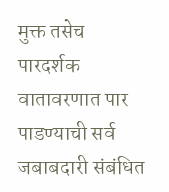मुक्त तसेच पारदर्शक वातावरणात पार पाडण्याची सर्व जबाबदारी संबंधित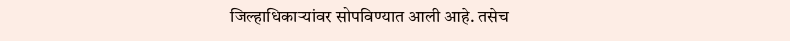जिल्हाधिकाऱ्यांवर सोपविण्यात आली आहे. तसेच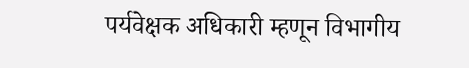पर्यवेक्षक अधिकारी म्हणून विभागीय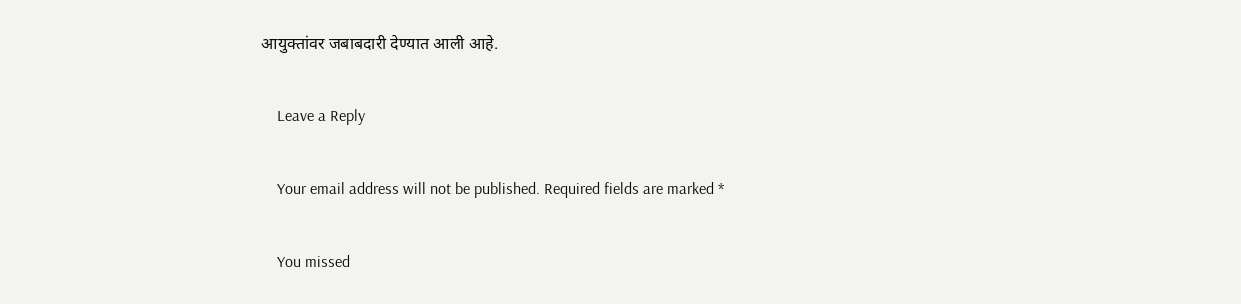आयुक्तांवर जबाबदारी देण्यात आली आहे.

    Leave a Reply

    Your email address will not be published. Required fields are marked *

    You missed